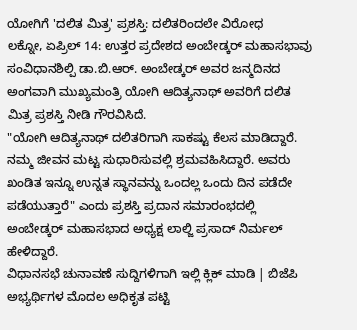ಯೋಗಿಗೆ 'ದಲಿತ ಮಿತ್ರ' ಪ್ರಶಸ್ತಿ: ದಲಿತರಿಂದಲೇ ವಿರೋಧ
ಲಕ್ನೋ, ಏಪ್ರಿಲ್ 14: ಉತ್ತರ ಪ್ರದೇಶದ ಅಂಬೇಡ್ಕರ್ ಮಹಾಸಭಾವು ಸಂವಿಧಾನಶಿಲ್ಪಿ ಡಾ.ಬಿ.ಆರ್. ಅಂಬೇಡ್ಕರ್ ಅವರ ಜನ್ಮದಿನದ ಅಂಗವಾಗಿ ಮುಖ್ಯಮಂತ್ರಿ ಯೋಗಿ ಆದಿತ್ಯನಾಥ್ ಅವರಿಗೆ ದಲಿತ ಮಿತ್ರ ಪ್ರಶಸ್ತಿ ನೀಡಿ ಗೌರವಿಸಿದೆ.
"ಯೋಗಿ ಆದಿತ್ಯನಾಥ್ ದಲಿತರಿಗಾಗಿ ಸಾಕಷ್ಟು ಕೆಲಸ ಮಾಡಿದ್ದಾರೆ. ನಮ್ಮ ಜೀವನ ಮಟ್ಟ ಸುಧಾರಿಸುವಲ್ಲಿ ಶ್ರಮವಹಿಸಿದ್ದಾರೆ. ಅವರು ಖಂಡಿತ ಇನ್ನೂ ಉನ್ನತ ಸ್ಥಾನವನ್ನು ಒಂದಲ್ಲ ಒಂದು ದಿನ ಪಡೆದೇ ಪಡೆಯುತ್ತಾರೆ" ಎಂದು ಪ್ರಶಸ್ತಿ ಪ್ರದಾನ ಸಮಾರಂಭದಲ್ಲಿ ಅಂಬೇಡ್ಕರ್ ಮಹಾಸಭಾದ ಅಧ್ಯಕ್ಷ ಲಾಲ್ಜಿ ಪ್ರಸಾದ್ ನಿರ್ಮಲ್ ಹೇಳಿದ್ದಾರೆ.
ವಿಧಾನಸಭೆ ಚುನಾವಣೆ ಸುದ್ದಿಗಳಿಗಾಗಿ ಇಲ್ಲಿ ಕ್ಲಿಕ್ ಮಾಡಿ | ಬಿಜೆಪಿ ಅಭ್ಯರ್ಥಿಗಳ ಮೊದಲ ಅಧಿಕೃತ ಪಟ್ಟಿ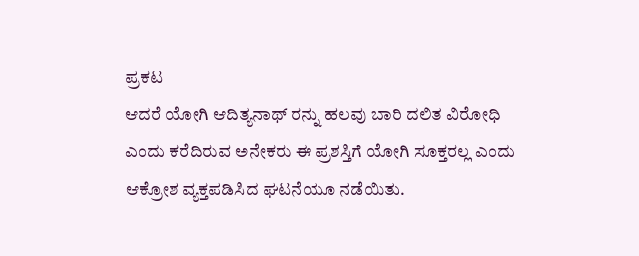ಪ್ರಕಟ
ಆದರೆ ಯೋಗಿ ಆದಿತ್ಯನಾಥ್ ರನ್ನು ಹಲವು ಬಾರಿ ದಲಿತ ವಿರೋಧಿ ಎಂದು ಕರೆದಿರುವ ಅನೇಕರು ಈ ಪ್ರಶಸ್ತಿಗೆ ಯೋಗಿ ಸೂಕ್ತರಲ್ಲ ಎಂದು ಆಕ್ರೋಶ ವ್ಯಕ್ತಪಡಿಸಿದ ಘಟನೆಯೂ ನಡೆಯಿತು.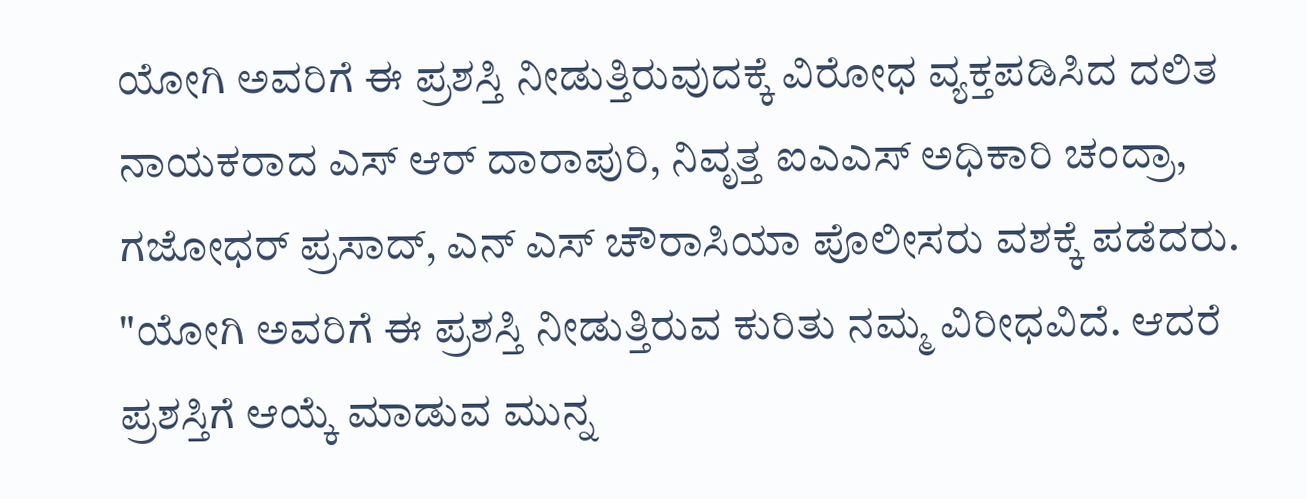ಯೋಗಿ ಅವರಿಗೆ ಈ ಪ್ರಶಸ್ತಿ ನೀಡುತ್ತಿರುವುದಕ್ಕೆ ವಿರೋಧ ವ್ಯಕ್ತಪಡಿಸಿದ ದಲಿತ ನಾಯಕರಾದ ಎಸ್ ಆರ್ ದಾರಾಪುರಿ, ನಿವೃತ್ತ ಐಎಎಸ್ ಅಧಿಕಾರಿ ಚಂದ್ರಾ, ಗಜೋಧರ್ ಪ್ರಸಾದ್, ಎನ್ ಎಸ್ ಚೌರಾಸಿಯಾ ಪೊಲೀಸರು ವಶಕ್ಕೆ ಪಡೆದರು.
"ಯೋಗಿ ಅವರಿಗೆ ಈ ಪ್ರಶಸ್ತಿ ನೀಡುತ್ತಿರುವ ಕುರಿತು ನಮ್ಮ ವಿರೀಧವಿದೆ. ಆದರೆ ಪ್ರಶಸ್ತಿಗೆ ಆಯ್ಕೆ ಮಾಡುವ ಮುನ್ನ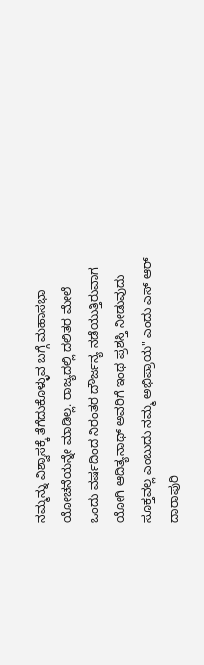ನಮ್ಮನ್ನು ವಿಶ್ವಾಸಕ್ಕೆ ತೆಗೆದುಕೊಳ್ಳುವ ಬಗ್ಗೆ ಮಹಾಸಭಾ ಯೋಚನೆಯನ್ನೇ ಮಾಡಿಲ್ಲ. ರಾಜ್ಯದಲ್ಲಿ ದಲಿತರ ಮೇಲೆ ಒಂದು ವರ್ಷದಿಂದ ನಿರಂತರ ದೌರ್ಜನ್ಯ ನಡೆಯುತ್ತಿರುವಾಗ ಯೋಗಿ ಆದಿತ್ಯನಾಥ್ ಅವರಿಗೆ ಇಂಥ ಪ್ರಶಸ್ತಿ ನೀಡುವುದು ಸೂಕ್ತವಲ್ಲ ಎಂಬುದು ನಮ್ಮ ಅಭಿಪ್ರಾಯ" ಎಂದು ಎಸ್ ಆರ್ ದಾರಾಪುರಿ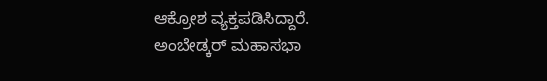ಆಕ್ರೋಶ ವ್ಯಕ್ತಪಡಿಸಿದ್ದಾರೆ.
ಅಂಬೇಡ್ಕರ್ ಮಹಾಸಭಾ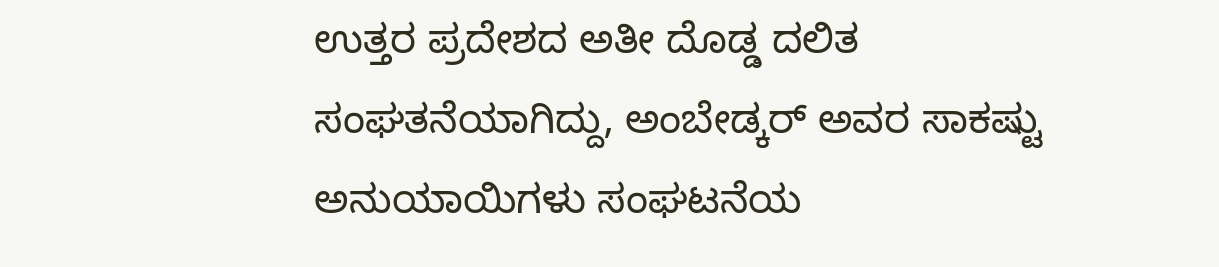ಉತ್ತರ ಪ್ರದೇಶದ ಅತೀ ದೊಡ್ಡ ದಲಿತ ಸಂಘತನೆಯಾಗಿದ್ದು, ಅಂಬೇಡ್ಕರ್ ಅವರ ಸಾಕಷ್ಟು ಅನುಯಾಯಿಗಳು ಸಂಘಟನೆಯ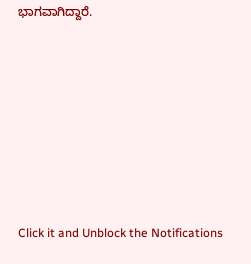ಭಾಗವಾಗಿದ್ದಾರೆ.












Click it and Unblock the Notifications